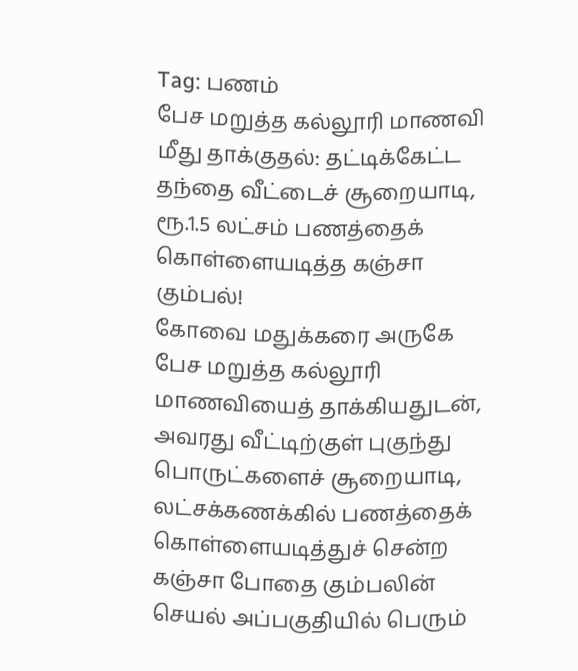Tag: பணம்
பேச மறுத்த கல்லூரி மாணவி மீது தாக்குதல்: தட்டிக்கேட்ட தந்தை வீட்டைச் சூறையாடி, ரூ.1.5 லட்சம் பணத்தைக் கொள்ளையடித்த கஞ்சா கும்பல்!
கோவை மதுக்கரை அருகே பேச மறுத்த கல்லூரி மாணவியைத் தாக்கியதுடன், அவரது வீட்டிற்குள் புகுந்து பொருட்களைச் சூறையாடி, லட்சக்கணக்கில் பணத்தைக் கொள்ளையடித்துச் சென்ற கஞ்சா போதை கும்பலின் செயல் அப்பகுதியில் பெரும்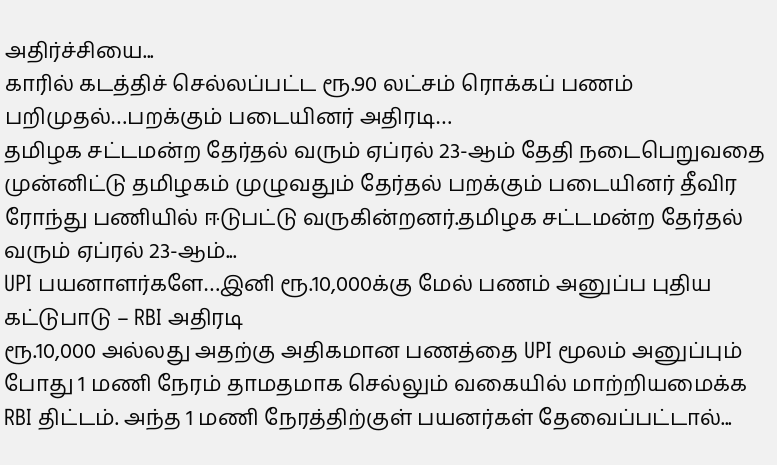அதிர்ச்சியை...
காரில் கடத்திச் செல்லப்பட்ட ரூ.90 லட்சம் ரொக்கப் பணம் பறிமுதல்…பறக்கும் படையினர் அதிரடி…
தமிழக சட்டமன்ற தேர்தல் வரும் ஏப்ரல் 23-ஆம் தேதி நடைபெறுவதை முன்னிட்டு தமிழகம் முழுவதும் தேர்தல் பறக்கும் படையினர் தீவிர ரோந்து பணியில் ஈடுபட்டு வருகின்றனர்.தமிழக சட்டமன்ற தேர்தல் வரும் ஏப்ரல் 23-ஆம்...
UPI பயனாளர்களே…இனி ரூ.10,000க்கு மேல் பணம் அனுப்ப புதிய கட்டுபாடு – RBI அதிரடி
ரூ.10,000 அல்லது அதற்கு அதிகமான பணத்தை UPI மூலம் அனுப்பும் போது 1 மணி நேரம் தாமதமாக செல்லும் வகையில் மாற்றியமைக்க RBI திட்டம். அந்த 1 மணி நேரத்திற்குள் பயனர்கள் தேவைப்பட்டால்...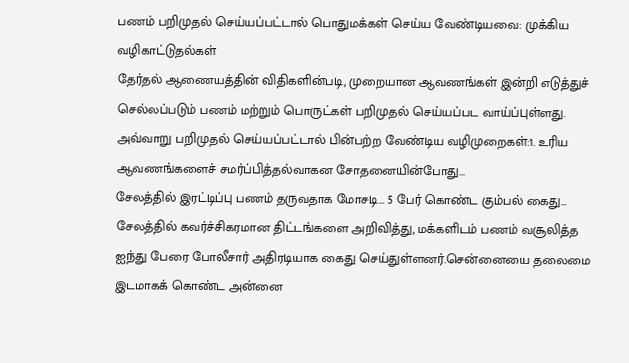பணம் பறிமுதல் செய்யப்பட்டால் பொதுமக்கள் செய்ய வேண்டியவை: முக்கிய வழிகாட்டுதல்கள்
தேர்தல் ஆணையத்தின் விதிகளின்படி, முறையான ஆவணங்கள் இன்றி எடுத்துச் செல்லப்படும் பணம் மற்றும் பொருட்கள் பறிமுதல் செய்யப்பட வாய்ப்புள்ளது. அவ்வாறு பறிமுதல் செய்யப்பட்டால் பின்பற்ற வேண்டிய வழிமுறைகள்:1. உரிய ஆவணங்களைச் சமர்ப்பித்தல்வாகன சோதனையின்போது...
சேலத்தில் இரட்டிப்பு பணம் தருவதாக மோசடி… 5 பேர் கொண்ட கும்பல் கைது…
சேலத்தில் கவர்ச்சிகரமான திட்டங்களை அறிவித்து, மக்களிடம் பணம் வசூலித்த ஐந்து பேரை போலீசார் அதிரடியாக கைது செய்துள்ளனர்.சென்னையை தலைமை இடமாகக் கொண்ட அன்னை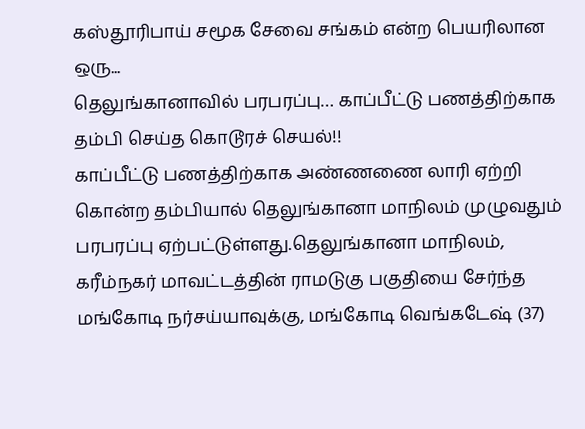கஸ்தூரிபாய் சமூக சேவை சங்கம் என்ற பெயரிலான ஒரு...
தெலுங்கானாவில் பரபரப்பு… காப்பீட்டு பணத்திற்காக தம்பி செய்த கொடூரச் செயல்!!
காப்பீட்டு பணத்திற்காக அண்ணணை லாரி ஏற்றி கொன்ற தம்பியால் தெலுங்கானா மாநிலம் முழுவதும் பரபரப்பு ஏற்பட்டுள்ளது.தெலுங்கானா மாநிலம், கரீம்நகர் மாவட்டத்தின் ராமடுகு பகுதியை சேர்ந்த மங்கோடி நர்சய்யாவுக்கு, மங்கோடி வெங்கடேஷ் (37)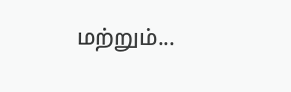மற்றும்...